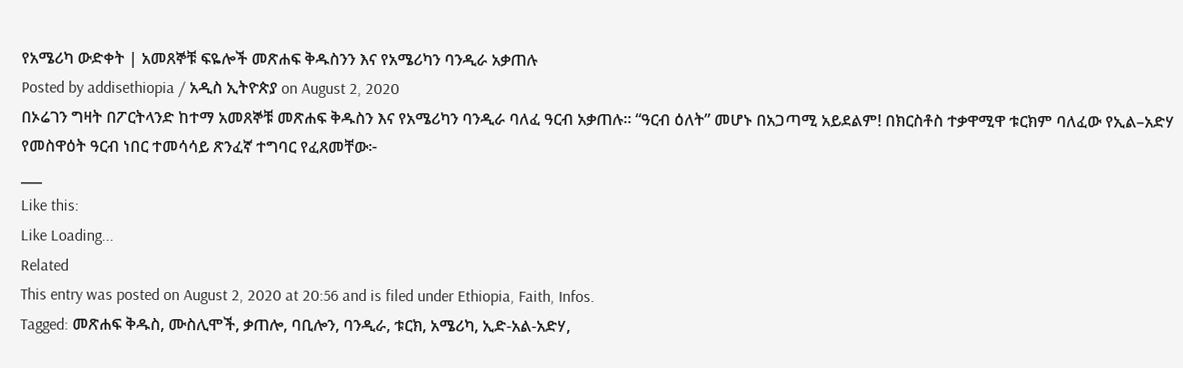የአሜሪካ ውድቀት | አመጸኞቹ ፍዬሎች መጽሐፍ ቅዱስንን እና የአሜሪካን ባንዲራ አቃጠሉ
Posted by addisethiopia / አዲስ ኢትዮጵያ on August 2, 2020
በኦሬገን ግዛት በፖርትላንድ ከተማ አመጸኞቹ መጽሐፍ ቅዱስን እና የአሜሪካን ባንዲራ ባለፈ ዓርብ አቃጠሉ። “ዓርብ ዕለት” መሆኑ በአጋጣሚ አይደልም! በክርስቶስ ተቃዋሚዋ ቱርክም ባለፈው የኢል–አድሃ የመስዋዕት ዓርብ ነበር ተመሳሳይ ጽንፈኛ ተግባር የፈጸመቸው፦
___
Like this:
Like Loading...
Related
This entry was posted on August 2, 2020 at 20:56 and is filed under Ethiopia, Faith, Infos.
Tagged: መጽሐፍ ቅዱስ, ሙስሊሞች, ቃጠሎ, ባቢሎን, ባንዲራ, ቱርክ, አሜሪካ, ኢድ-አል-አድሃ,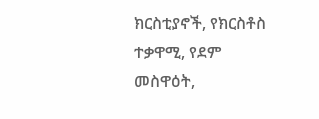ክርስቲያኖች, የክርስቶስ ተቃዋሚ, የደም መስዋዕት,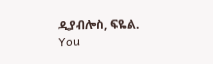ዲያብሎስ, ፍዬል. You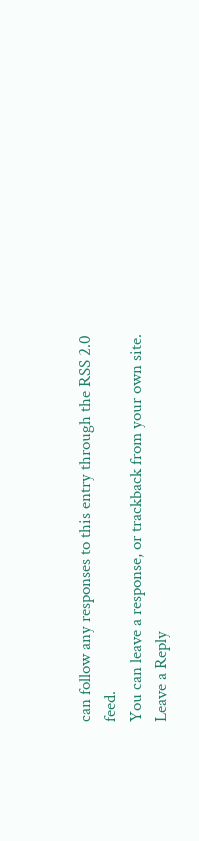can follow any responses to this entry through the RSS 2.0 feed.
You can leave a response, or trackback from your own site.
Leave a Reply